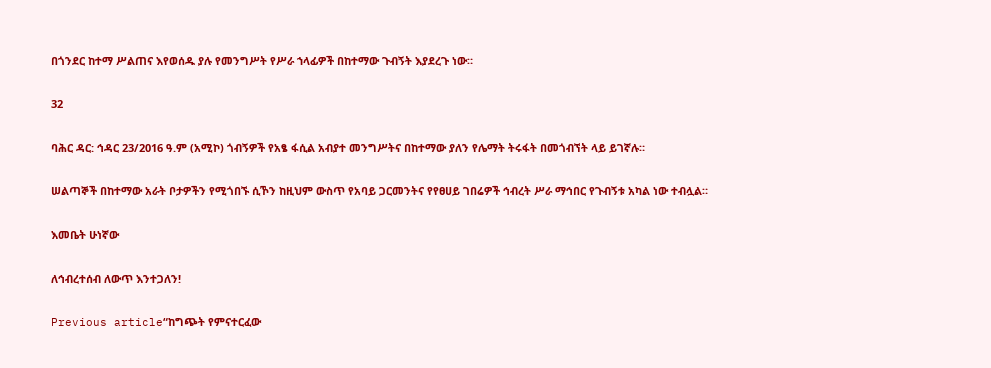በጎንደር ከተማ ሥልጠና እየወሰዱ ያሉ የመንግሥት የሥራ ኀላፊዎች በከተማው ጉብኝት እያደረጉ ነው።

32

ባሕር ዳር: ኅዳር 23/2016 ዓ.ም (አሚኮ) ጎብኝዎች የአፄ ፋሲል አብያተ መንግሥትና በከተማው ያለን የሌማት ትሩፋት በመጎብኘት ላይ ይገኛሉ።

ሠልጣኞች በከተማው አራት ቦታዎችን የሚጎበኙ ሲኾን ከዚህም ውስጥ የአባይ ጋርመንትና የየፀሀይ ገበሬዎች ኅብረት ሥራ ማኅበር የጉብኝቱ አካል ነው ተብሏል።

እመቤት ሁነኛው

ለኅብረተሰብ ለውጥ እንተጋለን!

Previous article“ከግጭት የምናተርፈው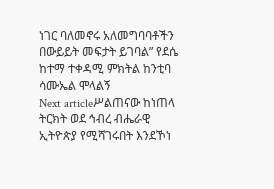ነገር ባለመኖሩ አለመግባባቶችን በውይይት መፍታት ይገባል” የደሴ ከተማ ተቀዳሚ ምክትል ከንቲባ ሳሙኤል ሞላልኝ
Next articleሥልጠናው ከነጠላ ትርክት ወደ ኅብረ ብሔራዊ ኢትዮጵያ የሚሻገሩበት እንደኾነ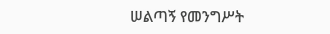ሠልጣኝ የመንግሥት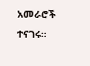አመራሮች ተናገሩ።